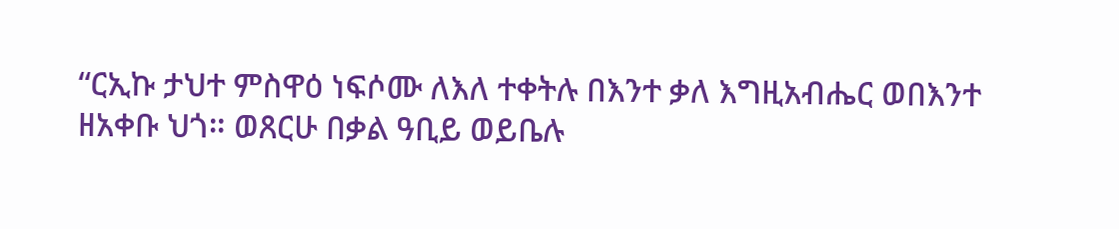“ርኢኩ ታህተ ምስዋዕ ነፍሶሙ ለእለ ተቀትሉ በእንተ ቃለ እግዚአብሔር ወበእንተ ዘአቀቡ ህጎ። ወጸርሁ በቃል ዓቢይ ወይቤሉ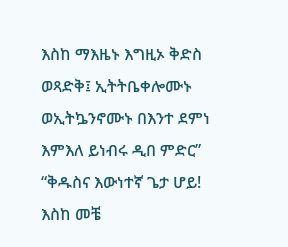እስከ ማእዜኑ እግዚኦ ቅድስ ወጻድቅ፤ ኢትትቤቀሎሙኑ ወኢትኴንኖሙኑ በእንተ ደምነ እምእለ ይነብሩ ዲበ ምድር” “ቅዱስና እውነተኛ ጌታ ሆይ! እስከ መቼ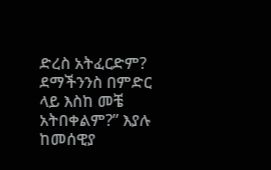ድረስ አትፈርድም? ደማችንንስ በምድር ላይ እስከ መቼ አትበቀልም?” እያሉ ከመሰዊያ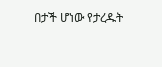በታች ሆነው የታረዱት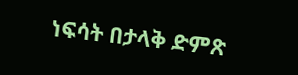ነፍሳት በታላቅ ድምጽ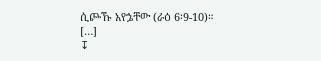ሲጮኹ አየኌቸው (ራዕ 6፡9-10)። […]
↧